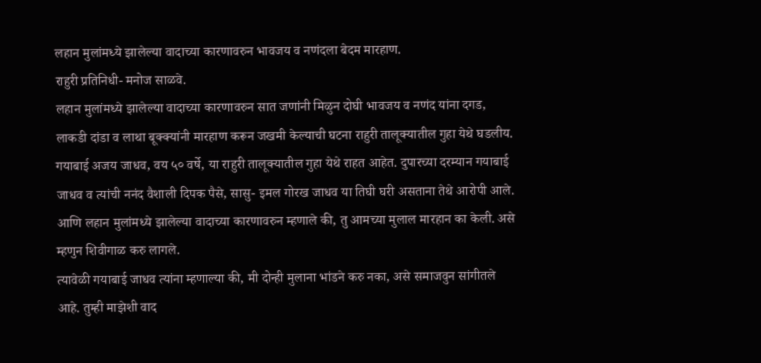लहान मुलांमध्ये झालेल्या वादाच्या कारणावरुन भावजय व नणंदला बेदम मारहाण.
राहुरी प्रतिनिधी- मनोज साळवे.
लहान मुलांमध्ये झालेल्या वादाच्या कारणावरुन सात जणांनी मिळुन दोघी भावजय व नणंद यांना दगड, लाकडी दांडा व लाथा बूक्क्यांनी मारहाण करून जखमी केल्याची घटना राहुरी तालूक्यातील गुहा येथे घडलीय.
गयाबाई अजय जाधव, वय ५० वर्षे, या राहुरी तालूक्यातील गुहा येथे राहत आहेत. दुपारच्या दरम्यान गयाबाई जाधव व त्यांची ननंद वैशाली दिपक पैसे, सासु- इमल गोरख जाधव या तिघी घरी असताना तेथे आरोपी आले. आणि लहान मुलांमध्ये झालेल्या वादाच्या कारणावरुन म्हणाले की, तु आमच्या मुलाल मारहान का केली. असे म्हणुन शिवीगाळ करु लागले.
त्यावेळी गयाबाई जाधव त्यांना म्हणाल्या की, मी दोन्ही मुलाना भांडने करु नका, असे समाजवुन सांगीतले आहे. तुम्ही माझेशी वाद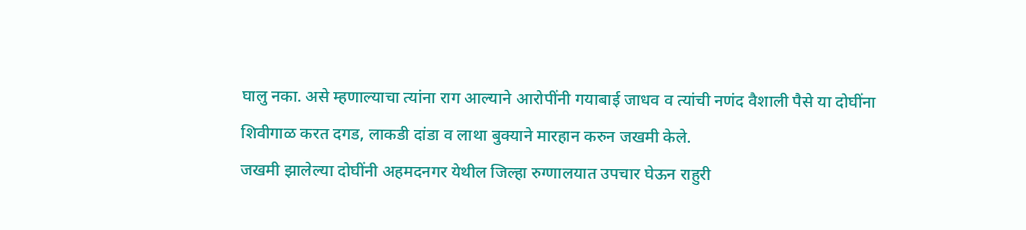घालु नका. असे म्हणाल्याचा त्यांना राग आल्याने आरोपींनी गयाबाई जाधव व त्यांची नणंद वैशाली पैसे या दोघींना शिवीगाळ करत दगड, लाकडी दांडा व लाथा बुक्याने मारहान करुन जखमी केले.
जखमी झालेल्या दोघींनी अहमदनगर येथील जिल्हा रुग्णालयात उपचार घेऊन राहुरी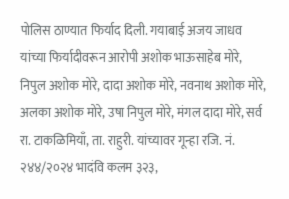पोलिस ठाण्यात फिर्याद दिली. गयाबाई अजय जाधव यांच्या फिर्यादीवरून आरोपी अशोक भाऊसाहेब मोरे, निपुल अशोक मोरे, दादा अशोक मोरे, नवनाथ अशोक मोरे, अलका अशोक मोरे, उषा निपुल मोरे, मंगल दादा मोरे, सर्व रा. टाकळिमियाँ, ता. राहुरी. यांच्यावर गून्हा रजि. नं. २४४/२०२४ भादंवि कलम ३२३,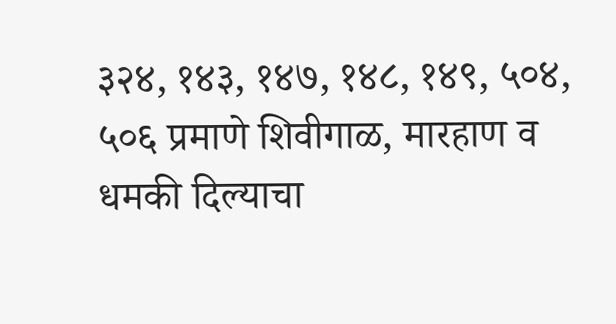३२४, १४३, १४७, १४८, १४९, ५०४, ५०६ प्रमाणे शिवीगाळ, मारहाण व धमकी दिल्याचा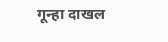गून्हा दाखल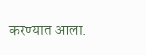करण्यात आला.